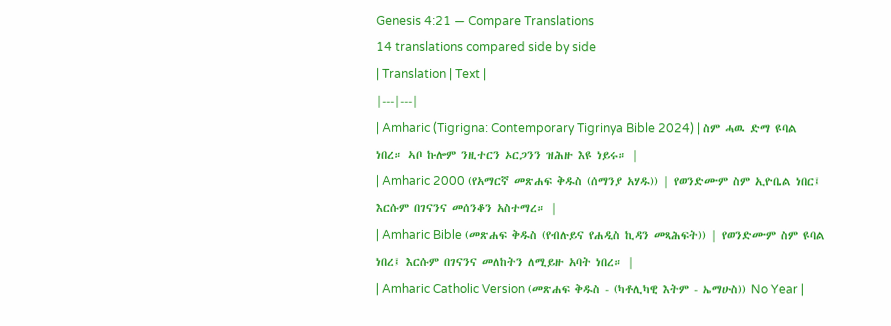Genesis 4:21 — Compare Translations
14 translations compared side by side
| Translation | Text |
|---|---|
| Amharic (Tigrigna: Contemporary Tigrinya Bible 2024) | ስም ሓዉ ድማ ዩባል ነበረ። ኣቦ ኩሎም ንዚተርን ኦርጋንን ዝሕዙ እዩ ነይሩ። |
| Amharic 2000 (የአማርኛ መጽሐፍ ቅዱስ (ሰማንያ አሃዱ)) | የወንድሙም ስም ኢዮቤል ነበር፤ እርሱም በገናንና መሰንቆን አስተማረ። |
| Amharic Bible (መጽሐፍ ቅዱስ (የብሉይና የሐዲስ ኪዳን መጻሕፍት)) | የወንድሙም ስም ዩባል ነበረ፤ እርሱም በገናንና መለከትን ለሚይዙ አባት ነበረ። |
| Amharic Catholic Version (መጽሐፍ ቅዱስ - (ካቶሊካዊ እትም - ኤማሁስ)) No Year |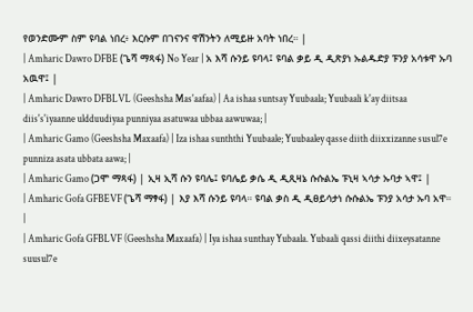የወንድሙም ስም ዩባል ነበረ፥ እርሱም በገናንና ዋሽንትን ለሚይዙ አባት ነበረ። |
| Amharic Dawro DFBE (ጌሻ ማጻፋ) No Year | አ እሻ ሱንይ ዩባላ፤ ዩባል ቃይ ዲ ዲጽያነ ኡልዱድያ ፑንያ አሳቱዋ ኡባ አዉዋ፤ |
| Amharic Dawro DFBLVL (Geeshsha Mas'aafaa) | Aa ishaa suntsay Yuubaala; Yuubaali k'ay diitsaa diis's'iyaanne uldduudiyaa punniyaa asatuwaa ubbaa aawuwaa; |
| Amharic Gamo (Geeshsha Maxaafa) | Iza ishaa sunththi Yuubaale; Yuubaaley qasse diith diixxizanne susul7e punniza asata ubbata aawa; |
| Amharic Gamo (ጋሞ ማጻፋ) | ኢዛ ኢሻ ሱን ዩባሌ፤ ዩባሌይ ቃሴ ዲ ዲጺዛኔ ሱሱልኤ ፑኒዛ ኣሳታ ኡባታ ኣዋ፤ |
| Amharic Gofa GFBEVF (ጌሻ ማፃፋ) | እያ እሻ ሱንይ ዩባላ። ዩባል ቃስ ዲ ዲፀይሳታነ ሱሱልኤ ፑንያ አሳታ ኡባ አዋ። |
| Amharic Gofa GFBLVF (Geeshsha Maxaafa) | Iya ishaa sunthay Yubaala. Yubaali qassi diithi diixeysatanne suusul7e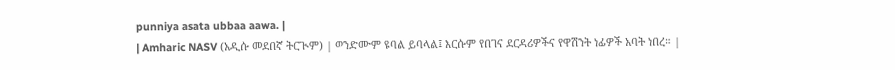punniya asata ubbaa aawa. |
| Amharic NASV (አዲሱ መደበኛ ትርጒም) | ወንድሙም ዩባል ይባላል፤ እርሱም የበገና ደርዳሪዎችና የዋሽንት ነፊዎች አባት ነበረ። |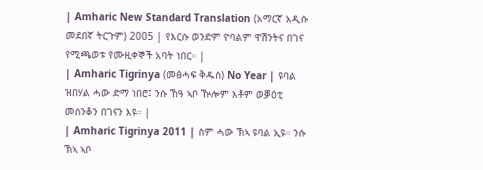| Amharic New Standard Translation (አማርኛ አዲሱ መደበኛ ትርጉም) 2005 | የእርሱ ወንድም ዮባልም ዋሽንትና በገና የሚጫወቱ የሙዚቀኞች አባት ነበር። |
| Amharic Tigrinya (መፅሓፍ ቅዱስ) No Year | ዩባል ዝበሃል ሓው ድማ ነበሮ፤ ንሱ ኸዓ ኣቦ ዅሎም እቶም ወቓዕቲ መሰንቆን በገናን እዩ። |
| Amharic Tigrinya 2011 | ስም ሓው ኽኣ ዩባል ኢዩ። ንሱ ኽኣ ኣቦ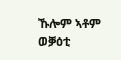ኹሎም ኣቶም ወቓዕቲ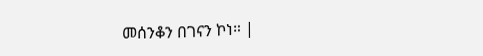መሰንቆን በገናን ኮነ። |